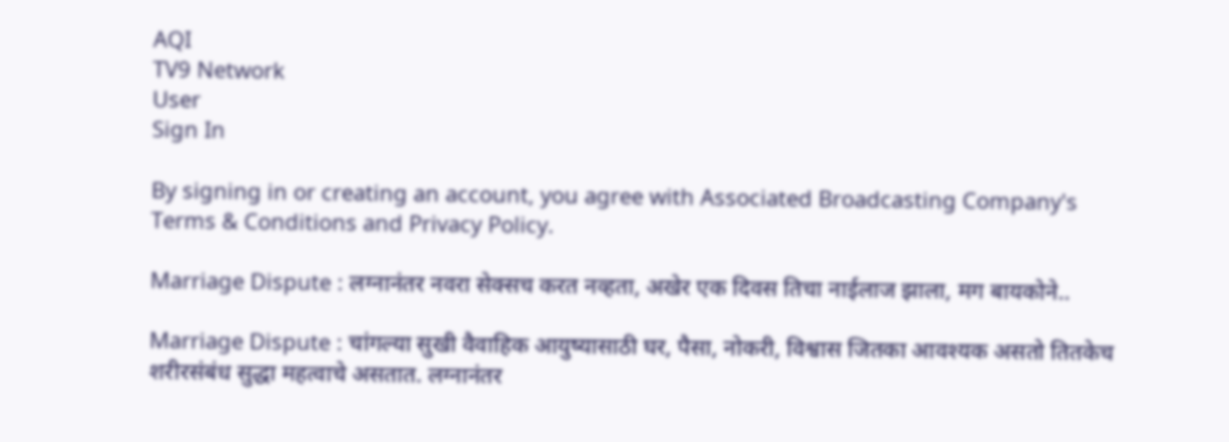AQI
TV9 Network
User
Sign In

By signing in or creating an account, you agree with Associated Broadcasting Company's Terms & Conditions and Privacy Policy.

Marriage Dispute : लग्नानंतर नवरा सेक्सच करत नव्हता, अखेर एक दिवस तिचा नाईलाज झाला, मग बायकोने..

Marriage Dispute : चांगल्या सुखी वैवाहिक आयुष्यासाठी घर, पैसा, नोकरी, विश्वास जितका आवश्यक असतो तितकेच शरीरसंबंध सुद्धा महत्वाचे असतात. लग्नानंतर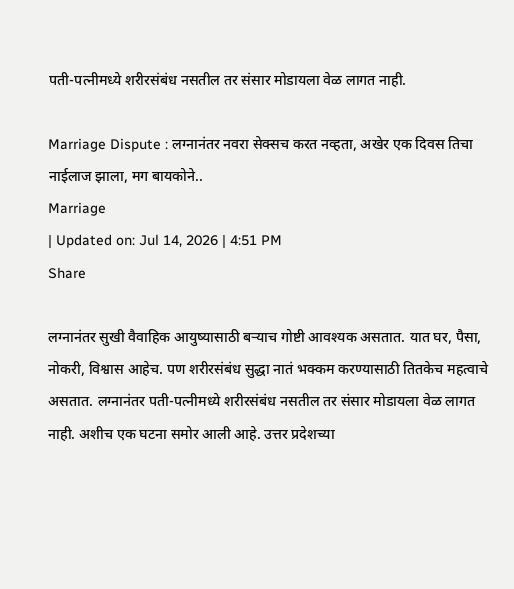पती-पत्नीमध्ये शरीरसंबंध नसतील तर संसार मोडायला वेळ लागत नाही.

Marriage Dispute : लग्नानंतर नवरा सेक्सच करत नव्हता, अखेर एक दिवस तिचा नाईलाज झाला, मग बायकोने..
Marriage
| Updated on: Jul 14, 2026 | 4:51 PM
Share

लग्नानंतर सुखी वैवाहिक आयुष्यासाठी बऱ्याच गोष्टी आवश्यक असतात. यात घर, पैसा, नोकरी, विश्वास आहेच. पण शरीरसंबंध सुद्धा नातं भक्कम करण्यासाठी तितकेच महत्वाचे असतात. लग्नानंतर पती-पत्नीमध्ये शरीरसंबंध नसतील तर संसार मोडायला वेळ लागत नाही. अशीच एक घटना समोर आली आहे. उत्तर प्रदेशच्या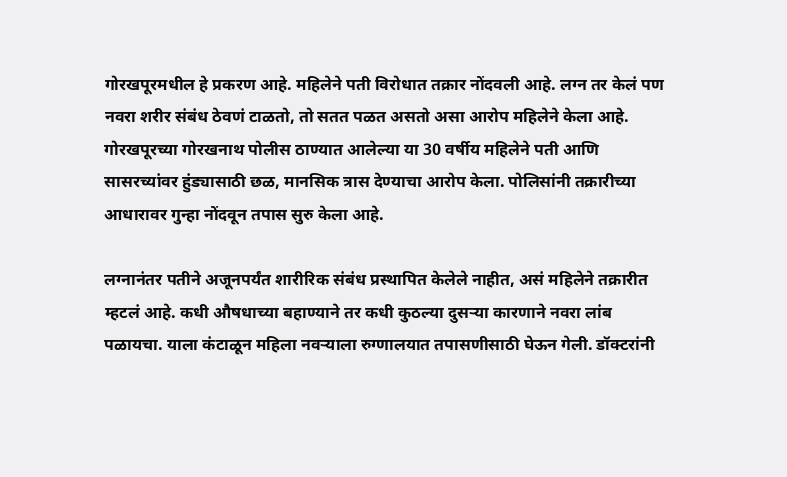गोरखपूरमधील हे प्रकरण आहे. महिलेने पती विरोधात तक्रार नोंदवली आहे. लग्न तर केलं पण नवरा शरीर संबंध ठेवणं टाळतो, तो सतत पळत असतो असा आरोप महिलेने केला आहे. गोरखपूरच्या गोरखनाथ पोलीस ठाण्यात आलेल्या या 30 वर्षीय महिलेने पती आणि सासरच्यांवर हुंड्यासाठी छळ, मानसिक त्रास देण्याचा आरोप केला. पोलिसांनी तक्रारीच्या आधारावर गुन्हा नोंदवून तपास सुरु केला आहे.

लग्नानंतर पतीने अजूनपर्यंत शारीरिक संबंध प्रस्थापित केलेले नाहीत, असं महिलेने तक्रारीत म्हटलं आहे. कधी औषधाच्या बहाण्याने तर कधी कुठल्या दुसऱ्या कारणाने नवरा लांब पळायचा. याला कंटाळून महिला नवऱ्याला रुग्णालयात तपासणीसाठी घेऊन गेली. डॉक्टरांनी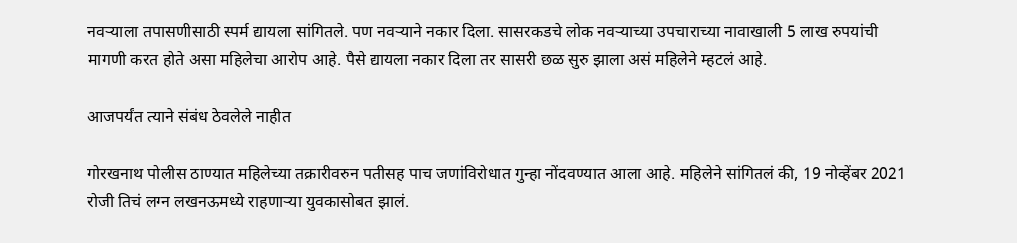नवऱ्याला तपासणीसाठी स्पर्म द्यायला सांगितले. पण नवऱ्याने नकार दिला. सासरकडचे लोक नवऱ्याच्या उपचाराच्या नावाखाली 5 लाख रुपयांची मागणी करत होते असा महिलेचा आरोप आहे. पैसे द्यायला नकार दिला तर सासरी छळ सुरु झाला असं महिलेने म्हटलं आहे.

आजपर्यंत त्याने संबंध ठेवलेले नाहीत

गोरखनाथ पोलीस ठाण्यात महिलेच्या तक्रारीवरुन पतीसह पाच जणांविरोधात गुन्हा नोंदवण्यात आला आहे. महिलेने सांगितलं की, 19 नोव्हेंबर 2021 रोजी तिचं लग्न लखनऊमध्ये राहणाऱ्या युवकासोबत झालं.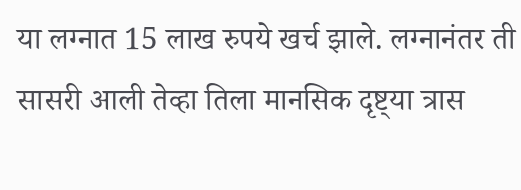या लग्नात 15 लाख रुपये खर्च झाले. लग्नानंतर ती सासरी आली तेव्हा तिला मानसिक दृष्ट्‍या त्रास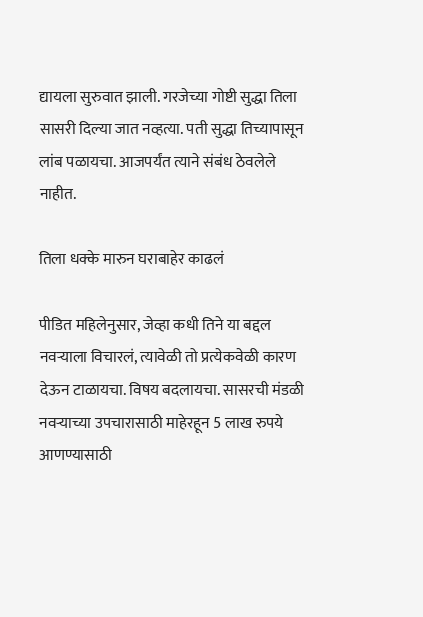द्यायला सुरुवात झाली. गरजेच्या गोष्टी सुद्धा तिला सासरी दिल्या जात नव्हत्या. पती सुद्धा तिच्यापासून लांब पळायचा. आजपर्यंत त्याने संबंध ठेवलेले नाहीत.

तिला धक्के मारुन घराबाहेर काढलं

पीडित महिलेनुसार, जेव्हा कधी तिने या बद्दल नवऱ्याला विचारलं, त्यावेळी तो प्रत्येकवेळी कारण देऊन टाळायचा. विषय बदलायचा. सासरची मंडळी नवऱ्याच्या उपचारासाठी माहेरहून 5 लाख रुपये आणण्यासाठी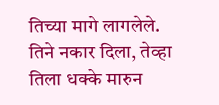तिच्या मागे लागलेले. तिने नकार दिला, तेव्हा तिला धक्के मारुन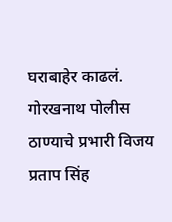घराबाहेर काढलं. गोरखनाथ पोलीस ठाण्याचे प्रभारी विजय प्रताप सिंह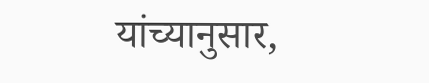यांच्यानुसार,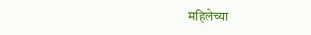महिलेच्या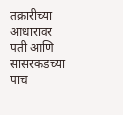तक्रारीच्या आधारावर पती आणि सासरकडच्या पाच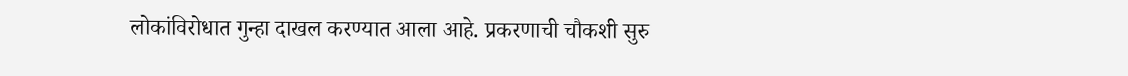लोकांविरोधात गुन्हा दाखल करण्यात आला आहे. प्रकरणाची चौकशी सुरु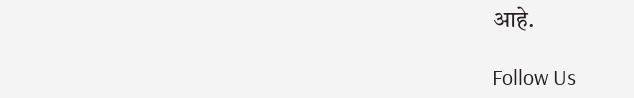आहे.

Follow Us